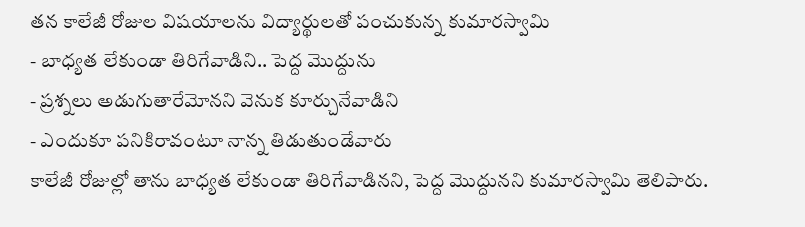తన కాలేజీ రోజుల విషయాలను విద్యార్థులతో పంచుకున్న కుమారస్వామి
- బాధ్యత లేకుండా తిరిగేవాడిని.. పెద్ద మొద్దును
- ప్రశ్నలు అడుగుతారేమోనని వెనుక కూర్చునేవాడిని
- ఎందుకూ పనికిరావంటూ నాన్న తిడుతుండేవారు
కాలేజీ రోజుల్లో తాను బాధ్యత లేకుండా తిరిగేవాడినని, పెద్ద మొద్దునని కుమారస్వామి తెలిపారు.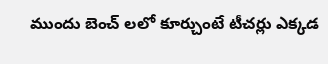ముందు బెంచ్ లలో కూర్చుంటే టీచర్లు ఎక్కడ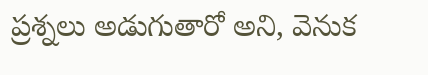ప్రశ్నలు అడుగుతారో అని, వెనుక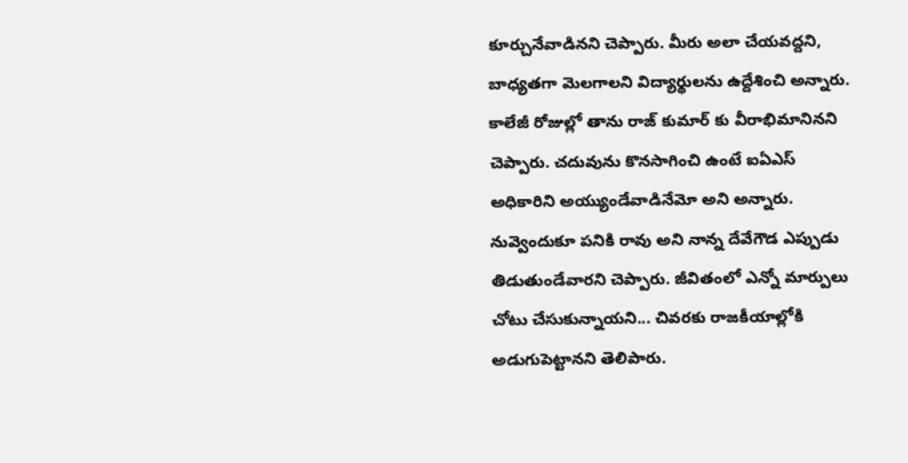కూర్చునేవాడినని చెప్పారు. మీరు అలా చేయవద్దని, బాధ్యతగా మెలగాలని విద్యార్థులను ఉద్దేశించి అన్నారు. కాలేజీ రోజుల్లో తాను రాజ్ కుమార్ కు వీరాభిమానినని చెప్పారు. చదువును కొనసాగించి ఉంటే ఐఏఎస్ అధికారిని అయ్యుండేవాడినేమో అని అన్నారు. నువ్వెందుకూ పనికి రావు అని నాన్న దేవేగౌడ ఎప్పుడు తిడుతుండేవారని చెప్పారు. జీవితంలో ఎన్నో మార్పులు చోటు చేసుకున్నాయని... చివరకు రాజకీయాల్లోకి అడుగుపెట్టానని తెలిపారు.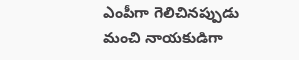ఎంపీగా గెలిచినప్పుడు మంచి నాయకుడిగా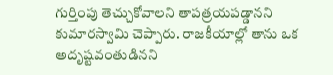గుర్తింపు తెచ్చుకోవాలని తాపత్రయపడ్డానని కుమారస్వామి చెప్పారు. రాజకీయాల్లో తాను ఒక అదృష్టవంతుడినని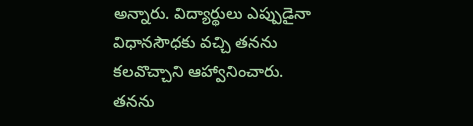అన్నారు. విద్యార్థులు ఎప్పుడైనా విధానసౌధకు వచ్చి తనను కలవొచ్చాని ఆహ్వానించారు. తనను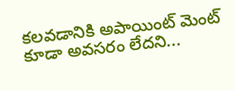కలవడానికి అపాయింట్ మెంట్ కూడా అవసరం లేదని...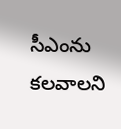సీఎంను కలవాలని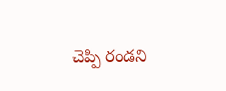చెప్పి రండని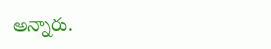అన్నారు.